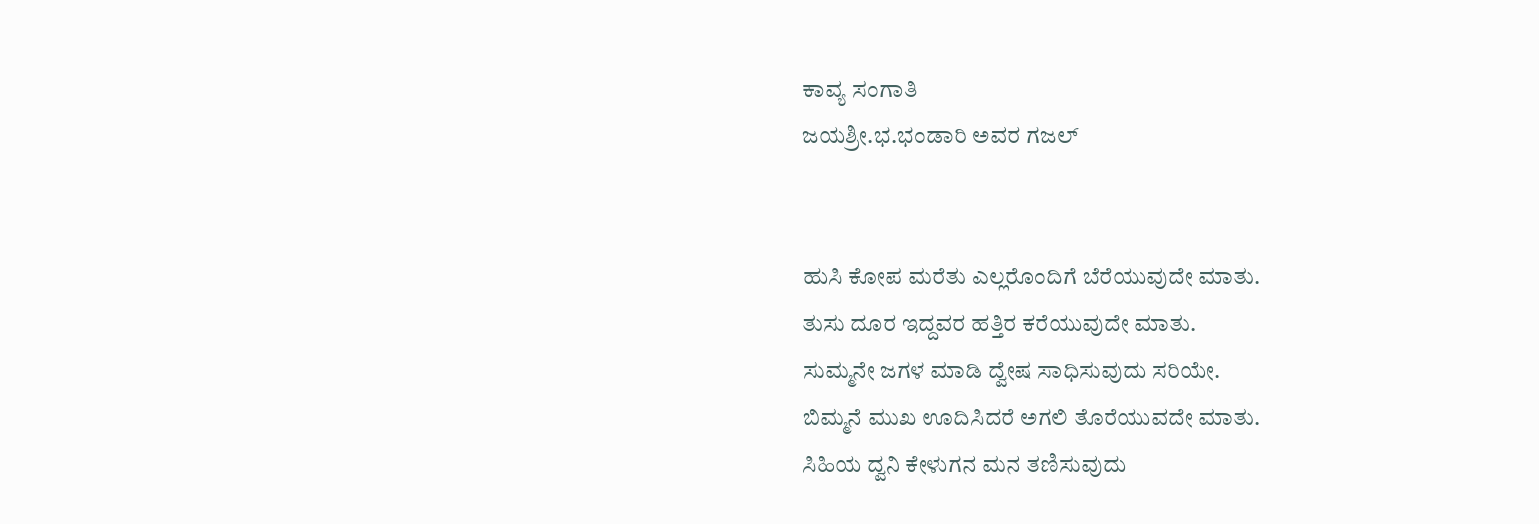ಕಾವ್ಯ ಸಂಗಾತಿ
ಜಯಶ್ರೀ.ಭ.ಭಂಡಾರಿ ಅವರ ಗಜಲ್


ಹುಸಿ ಕೋಪ ಮರೆತು ಎಲ್ಲರೊಂದಿಗೆ ಬೆರೆಯುವುದೇ ಮಾತು.
ತುಸು ದೂರ ಇದ್ದವರ ಹತ್ತಿರ ಕರೆಯುವುದೇ ಮಾತು.
ಸುಮ್ಮನೇ ಜಗಳ ಮಾಡಿ ದ್ವೇಷ ಸಾಧಿಸುವುದು ಸರಿಯೇ.
ಬಿಮ್ಮನೆ ಮುಖ ಊದಿಸಿದರೆ ಅಗಲಿ ತೊರೆಯುವದೇ ಮಾತು.
ಸಿಹಿಯ ದ್ವನಿ ಕೇಳುಗನ ಮನ ತಣಿಸುವುದು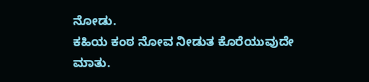ನೋಡು.
ಕಹಿಯ ಕಂಠ ನೋವ ನೀಡುತ ಕೊರೆಯುವುದೇ ಮಾತು.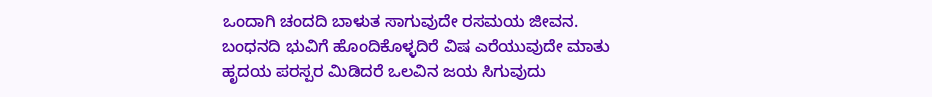ಒಂದಾಗಿ ಚಂದದಿ ಬಾಳುತ ಸಾಗುವುದೇ ರಸಮಯ ಜೀವನ.
ಬಂಧನದಿ ಭುವಿಗೆ ಹೊಂದಿಕೊಳ್ಳದಿರೆ ವಿಷ ಎರೆಯುವುದೇ ಮಾತು
ಹೃದಯ ಪರಸ್ಪರ ಮಿಡಿದರೆ ಒಲವಿನ ಜಯ ಸಿಗುವುದು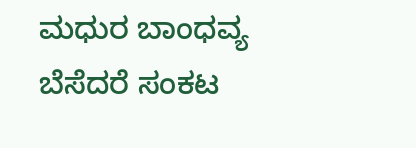ಮಧುರ ಬಾಂಧವ್ಯ ಬೆಸೆದರೆ ಸಂಕಟ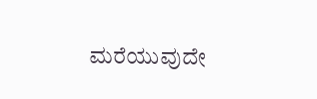ಮರೆಯುವುದೇ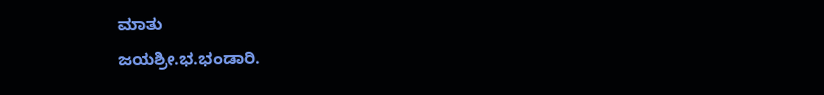ಮಾತು
ಜಯಶ್ರೀ.ಭ.ಭಂಡಾರಿ.